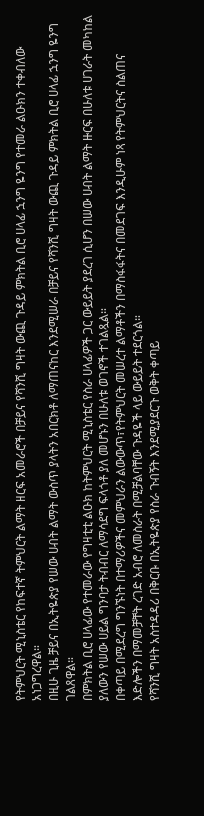የትምህርት ሚኒስቴር የከፍተኛ ትምህርት ልማት ዘርፍ አመራሮች በቻይና የሻንሺ ግዛት ውጪ ጉዳይ ምክትል ቢሮ ሀላፊ ኋንግ ዬንግ የተመራ ልዑክን ተቀብለው አነጋግረዋል።
በዚሁ ጊዜ ቻይና በኢትዬጵያ የሠው ሀብት ልማት ውስጥ ያላትን አበርክቶ ለማጠናከር እንደሚሠራ በቻይና የሻንሺ ግዛት ውጪ ጉዳይ ምክትል ቢሮ ሀላፊ ኋንግ ዬንግ ገልጸዋል።
በምክትል ቢሮ ሀላፊው የተመራው የግዛቲቲ ልዑክ ከትምህርት ሚኒስቴር የስራ ሀላፊዎች ጋር ውይይት ያደረገ ሲሆን በሠው ሀብት ልማት ዙርፍ በሁለቱ ሀገራት መካከል ያለውን የሠው ሀይል ግንባታ ትብብር ለማሳደግ ፍላጎቶ ያለ መሆኑን በሁለቱ ወገኖች ተገልጿል።
በቀጣይ በሚደረግ ግንኙነት በተማሪዎችና መምህራን ልውውጥ፣የትምህርት መሠረተ ልማቶችን በማስፋፋትና በመደገፍ እንዲሁም ነጻ የትምህርትና ስልጠና እድሎችን በማመቻቸት ረገድ አብሮ ለመስራት በሚቻልባቸው ጉዳዬች ላይ ውይይት ተደርጎል።
የሻንሺ ግዛት አስተዳዳሪ በቅርቡ በኢትዬጵያ የስራ ጉብኝት እንደሚያደርጉ ወቅት ቀጣይ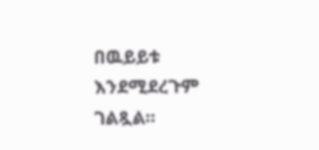በዉይይቱ እንደሚደረጉም ገልጿል።